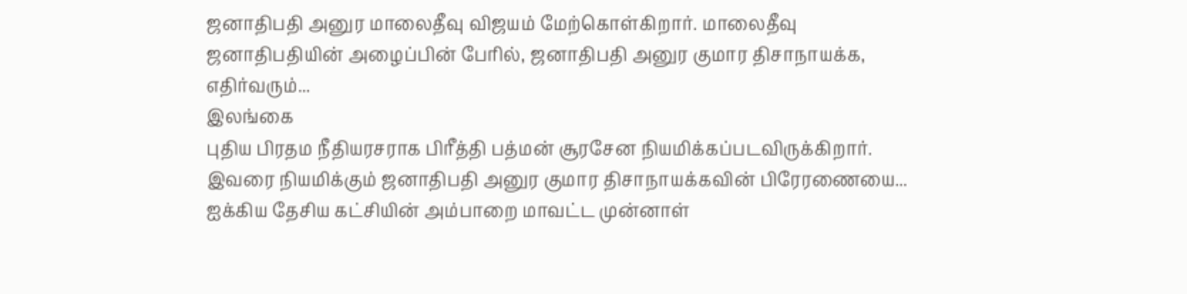ஜனாதிபதி அனுர மாலைதீவு விஜயம் மேற்கொள்கிறார். மாலைதீவு ஜனாதிபதியின் அழைப்பின் பேரில், ஜனாதிபதி அனுர குமார திசாநாயக்க, எதிர்வரும்...
இலங்கை
புதிய பிரதம நீதியரசராக பிரீத்தி பத்மன் சூரசேன நியமிக்கப்படவிருக்கிறார். இவரை நியமிக்கும் ஜனாதிபதி அனுர குமார திசாநாயக்கவின் பிரேரணையை...
ஐக்கிய தேசிய கட்சியின் அம்பாறை மாவட்ட முன்னாள்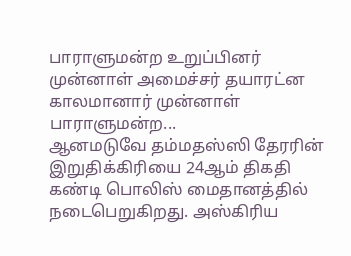பாராளுமன்ற உறுப்பினர் முன்னாள் அமைச்சர் தயாரட்ன காலமானார் முன்னாள் பாராளுமன்ற...
ஆனமடுவே தம்மதஸ்ஸி தேரரின் இறுதிக்கிரியை 24ஆம் திகதி கண்டி பொலிஸ் மைதானத்தில் நடைபெறுகிறது. அஸ்கிரிய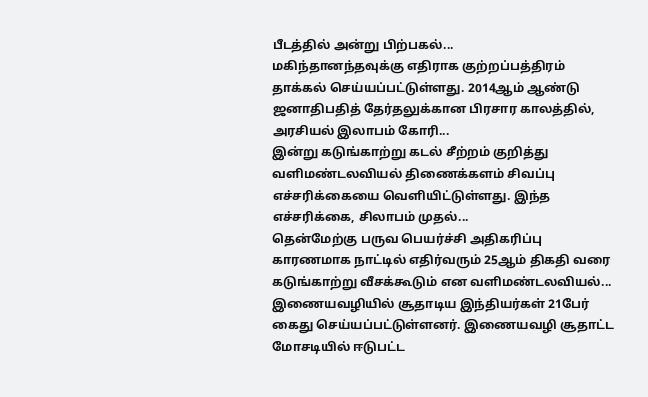பீடத்தில் அன்று பிற்பகல்...
மகிந்தானந்தவுக்கு எதிராக குற்றப்பத்திரம் தாக்கல் செய்யப்பட்டுள்ளது. 2014ஆம் ஆண்டு ஜனாதிபதித் தேர்தலுக்கான பிரசார காலத்தில், அரசியல் இலாபம் கோரி...
இன்று கடுங்காற்று கடல் சீற்றம் குறித்து வளிமண்டலவியல் திணைக்களம் சிவப்பு எச்சரிக்கையை வெளியிட்டுள்ளது. இந்த எச்சரிக்கை, சிலாபம் முதல்...
தென்மேற்கு பருவ பெயர்ச்சி அதிகரிப்பு காரணமாக நாட்டில் எதிர்வரும் 25ஆம் திகதி வரை கடுங்காற்று வீசக்கூடும் என வளிமண்டலவியல்...
இணையவழியில் சூதாடிய இந்தியர்கள் 21பேர் கைது செய்யப்பட்டுள்ளனர். இணையவழி சூதாட்ட மோசடியில் ஈடுபட்ட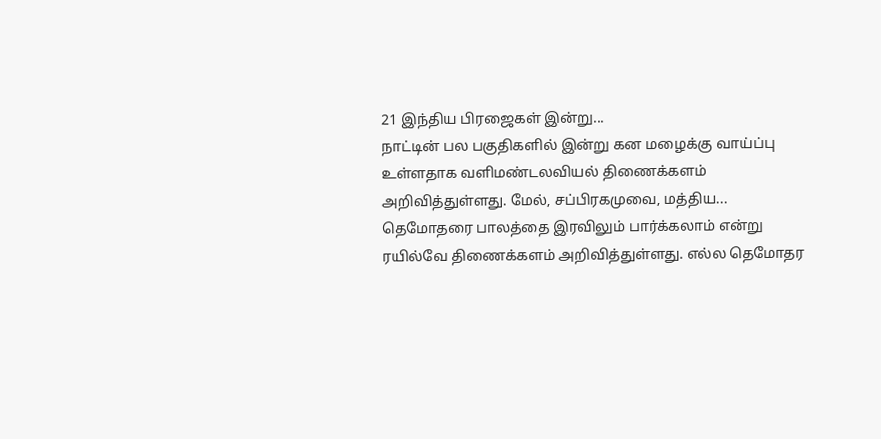21 இந்திய பிரஜைகள் இன்று...
நாட்டின் பல பகுதிகளில் இன்று கன மழைக்கு வாய்ப்பு உள்ளதாக வளிமண்டலவியல் திணைக்களம் அறிவித்துள்ளது. மேல், சப்பிரகமுவை, மத்திய...
தெமோதரை பாலத்தை இரவிலும் பார்க்கலாம் என்று ரயில்வே திணைக்களம் அறிவித்துள்ளது. எல்ல தெமோதர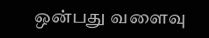ஒன்பது வளைவு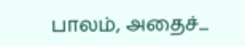பாலம், அதைச்...